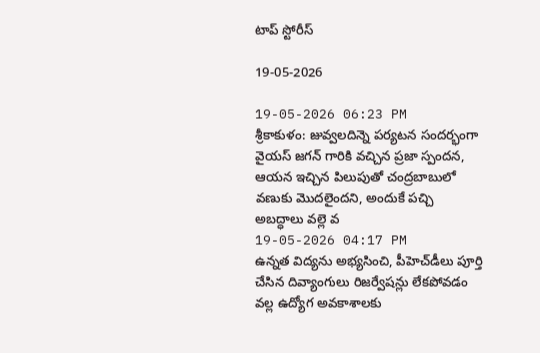టాప్ స్టోరీస్

19-05-2026

19-05-2026 06:23 PM
శ్రీ‌కాకుళం: జువ్వ‌ల‌దిన్నె ప‌ర్య‌ట‌న సంద‌ర్భంగా వైయస్ జ‌గ‌న్ గారికి వ‌చ్చిన ప్ర‌జా స్పంద‌న‌, ఆయ‌న ఇచ్చిన పిలుపుతో చంద్ర‌బాబులో వ‌ణుకు మొద‌లైంద‌ని, అందుకే ప‌చ్చి అబ‌ద్ధాలు వ‌ల్లె వ
19-05-2026 04:17 PM
ఉన్నత విద్యను అభ్యసించి, పీహెచ్‌డీలు పూర్తి చేసిన దివ్యాంగులు రిజర్వేషన్లు లేకపోవడం వల్ల ఉద్యోగ అవకాశాలకు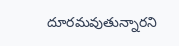దూరమవుతున్నారని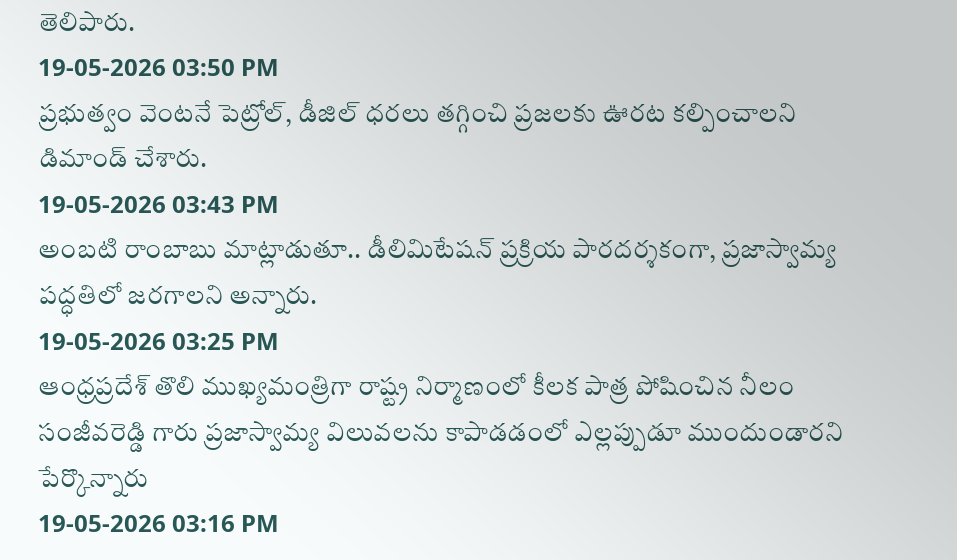తెలిపారు.
19-05-2026 03:50 PM
ప్రభుత్వం వెంటనే పెట్రోల్, డీజిల్ ధరలు తగ్గించి ప్రజలకు ఊరట కల్పించాలని డిమాండ్ చేశారు.
19-05-2026 03:43 PM
అంబటి రాంబాబు మాట్లాడుతూ.. డీలిమిటేషన్ ప్రక్రియ పారదర్శకంగా, ప్రజాస్వామ్య పద్ధతిలో జరగాలని అన్నారు.
19-05-2026 03:25 PM
ఆంధ్రప్రదేశ్ తొలి ముఖ్యమంత్రిగా రాష్ట్ర నిర్మాణంలో కీలక పాత్ర పోషించిన నీలం సంజీవరెడ్డి గారు ప్రజాస్వామ్య విలువలను కాపాడడంలో ఎల్లప్పుడూ ముందుండారని పేర్కొన్నారు
19-05-2026 03:16 PM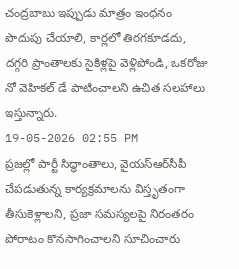చంద్రబాబు ఇప్పుడు మాత్రం ఇంధనం పొదుపు చేయాలి, కార్లలో తిరగకూడదు, దగ్గరి ప్రాంతాలకు సైకిళ్లపై వెళ్లిపోండి, ఒకరోజు నో వెహికల్‌ డే పాటించాలని ఉచిత సలహాలు ఇస్తున్నారు.
19-05-2026 02:55 PM
ప్రజల్లో పార్టీ సిద్ధాంతాలు, వైయ‌స్ఆర్‌సీపీ చేపడుతున్న కార్యక్రమాలను విస్తృతంగా తీసుకెళ్లాలని, ప్రజా సమస్యలపై నిరంతరం పోరాటం కొనసాగించాలని సూచించారు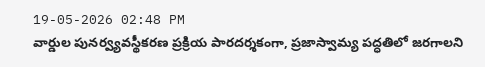19-05-2026 02:48 PM
వార్డుల పునర్వ్యవస్థీకరణ ప్రక్రియ పారదర్శకంగా, ప్రజాస్వామ్య పద్ధతిలో జరగాలని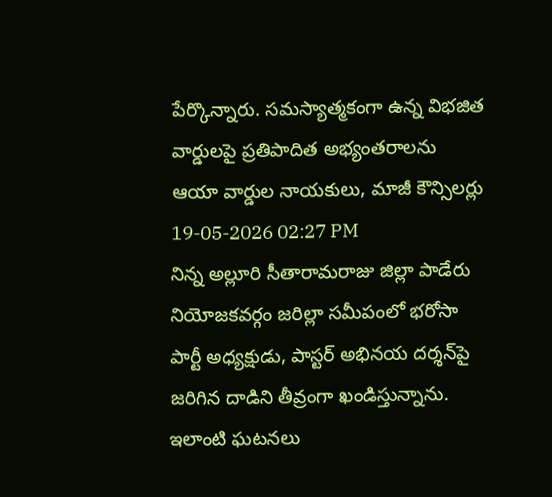పేర్కొన్నారు. సమస్యాత్మకంగా ఉన్న విభజిత వార్డులపై ప్రతిపాదిత అభ్యంతరాలను ఆయా వార్డుల నాయకులు, మాజీ కౌన్సిలర్లు
19-05-2026 02:27 PM
నిన్న అల్లూరి సీతారామరాజు జిల్లా పాడేరు నియోజకవర్గం జరిల్లా సమీపంలో భరోసా పార్టీ అధ్యక్షుడు, పాస్టర్ అభినయ దర్శన్‌పై జరిగిన దాడిని తీవ్రంగా ఖండిస్తున్నాను. ఇలాంటి ఘటనలు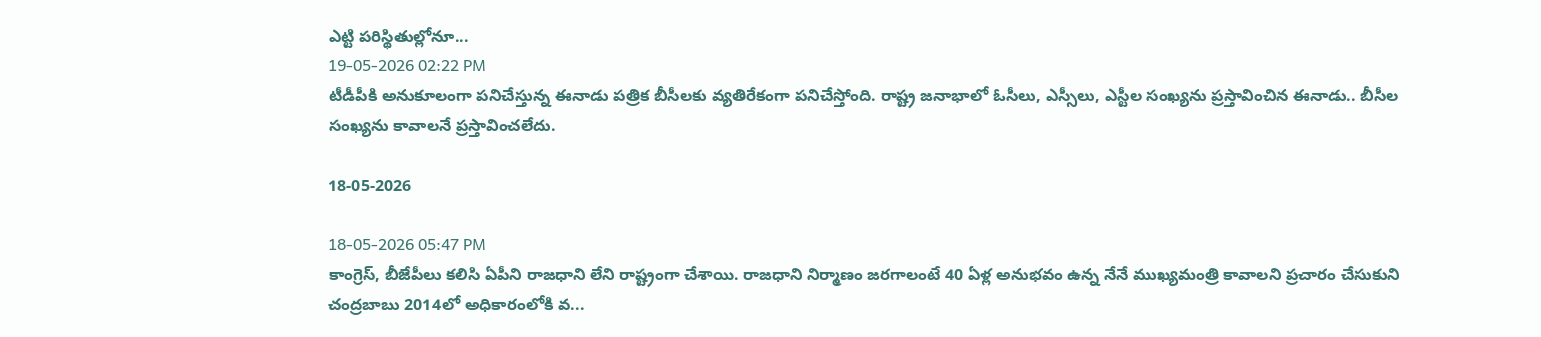ఎట్టి పరిస్థితుల్లోనూ...
19-05-2026 02:22 PM
టీడీపీకి అనుకూలంగా ప‌నిచేస్తున్న ఈనాడు ప‌త్రిక బీసీల‌కు వ్య‌తిరేకంగా ప‌నిచేస్తోంది. రాష్ట్ర జ‌నాభాలో ఓసీలు, ఎస్సీలు, ఎస్టీల సంఖ్య‌ను ప్ర‌స్తావించిన ఈనాడు.. బీసీల సంఖ్య‌ను కావాల‌నే ప్ర‌స్తావించ‌లేదు.

18-05-2026

18-05-2026 05:47 PM
కాంగ్రెస్‌, బీజేపీలు క‌లిసి ఏపీని రాజ‌ధాని లేని రాష్ట్రంగా చేశాయి. రాజ‌ధాని నిర్మాణం జ‌ర‌గాలంటే 40 ఏళ్ల అనుభ‌వం ఉన్న నేనే ముఖ్య‌మంత్రి కావాల‌ని ప్ర‌చారం చేసుకుని చంద్ర‌బాబు 2014లో అధికారంలోకి వ‌...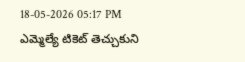18-05-2026 05:17 PM
ఎమ్మెల్యే టికెట్ తెచ్చుకుని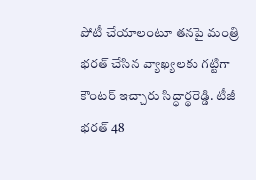పోటీ చేయాలంటూ త‌న‌పై మంత్రి భ‌ర‌త్ చేసిన వ్యాఖ్య‌ల‌కు గ‌ట్టిగా కౌంట‌ర్ ఇచ్చారు సిద్ధార్థ‌రెడ్డి. టీజీ భరత్ 48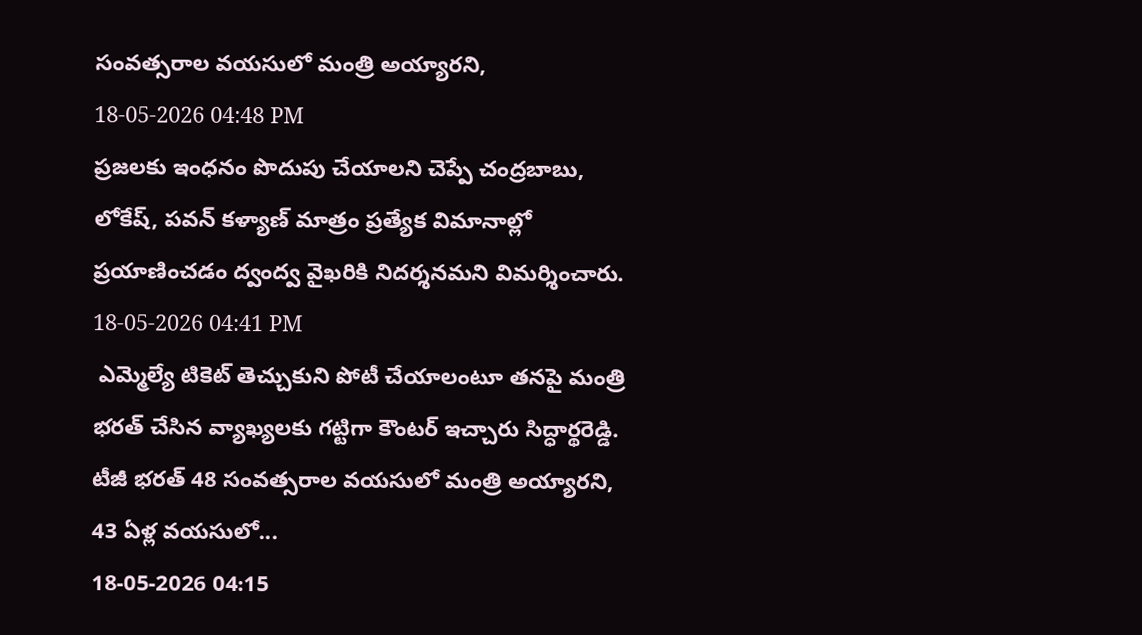సంవత్సరాల వ‌య‌సులో మంత్రి అయ్యార‌ని,
18-05-2026 04:48 PM
ప్రజలకు ఇంధనం పొదుపు చేయాలని చెప్పే చంద్రబాబు, లోకేష్, పవన్ కళ్యాణ్ మాత్రం ప్రత్యేక విమానాల్లో ప్రయాణించడం ద్వంద్వ వైఖరికి నిదర్శనమని విమర్శించారు.
18-05-2026 04:41 PM
 ఎమ్మెల్యే టికెట్ తెచ్చుకుని పోటీ చేయాలంటూ త‌న‌పై మంత్రి భ‌ర‌త్ చేసిన వ్యాఖ్య‌ల‌కు గ‌ట్టిగా కౌంట‌ర్ ఇచ్చారు సిద్ధార్థ‌రెడ్డి. టీజీ భరత్ 48 సంవత్సరాల వ‌య‌సులో మంత్రి అయ్యార‌ని,  43 ఏళ్ల వ‌య‌సులో...
18-05-2026 04:15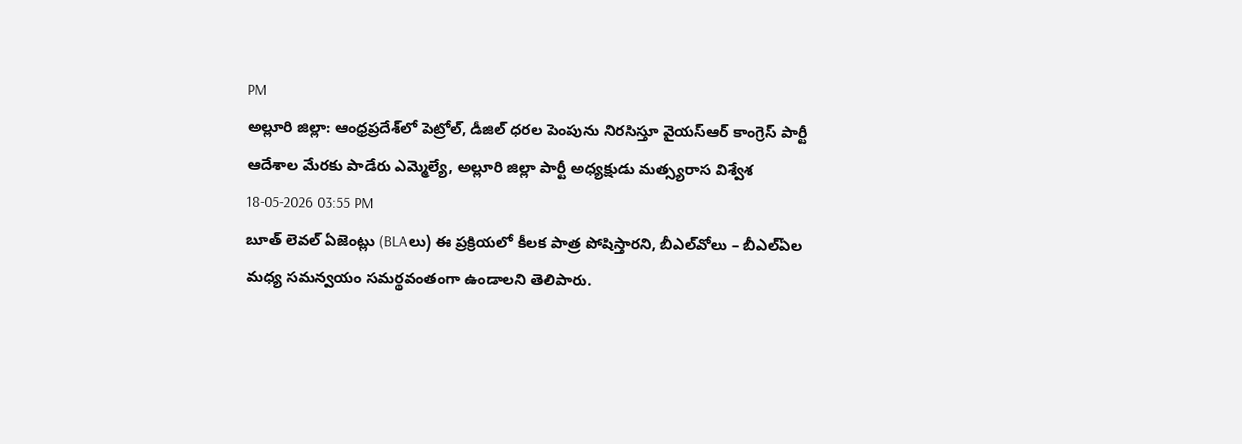PM
అల్లూరి జిల్లా: ఆంధ్రప్రదేశ్‌లో పెట్రోల్, డీజిల్ ధరల పెంపును నిరసిస్తూ వైయ‌స్ఆర్‌ కాంగ్రెస్ పార్టీ ఆదేశాల మేరకు పాడేరు ఎమ్మెల్యే, అల్లూరి జిల్లా పార్టీ అధ్యక్షుడు మత్స్యరాస విశ్వేశ
18-05-2026 03:55 PM
బూత్ లెవల్ ఏజెంట్లు (BLAలు) ఈ ప్రక్రియలో కీలక పాత్ర పోషిస్తారని, బీఎల్‌వోలు – బీఎల్ఏల మధ్య సమన్వయం సమర్థవంతంగా ఉండాలని తెలిపారు.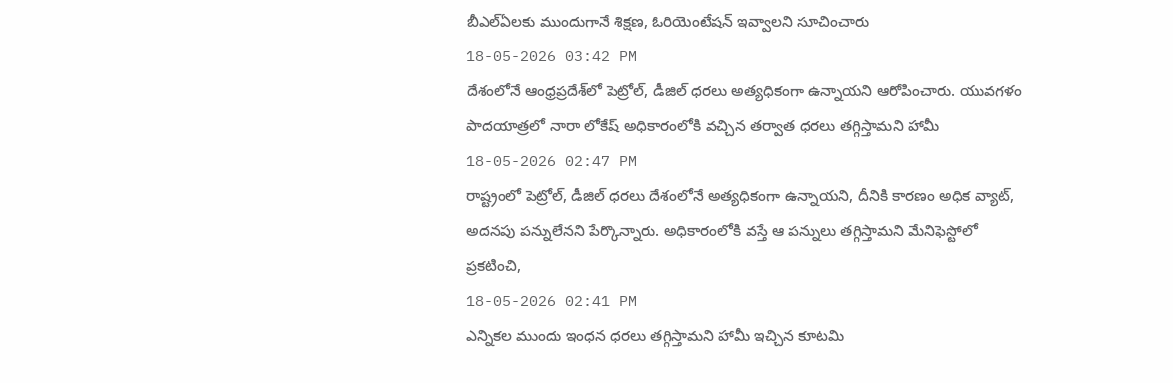బీఎల్ఏలకు ముందుగానే శిక్షణ, ఓరియెంటేషన్‌ ఇవ్వాలని సూచించారు
18-05-2026 03:42 PM
దేశంలోనే ఆంధ్రప్రదేశ్‌లో పెట్రోల్, డీజిల్ ధరలు అత్యధికంగా ఉన్నాయని ఆరోపించారు. యువగళం పాదయాత్రలో నారా లోకేష్ అధికారంలోకి వచ్చిన తర్వాత ధరలు తగ్గిస్తామని హామీ
18-05-2026 02:47 PM
రాష్ట్రంలో పెట్రోల్, డీజిల్ ధరలు దేశంలోనే అత్యధికంగా ఉన్నాయని, దీనికి కారణం అధిక వ్యాట్, అదనపు పన్నులేనని పేర్కొన్నారు. అధికారంలోకి వస్తే ఆ పన్నులు తగ్గిస్తామని మేనిఫెస్టోలో ప్రకటించి,
18-05-2026 02:41 PM
ఎన్నికల ముందు ఇంధన ధరలు తగ్గిస్తామని హామీ ఇచ్చిన కూటమి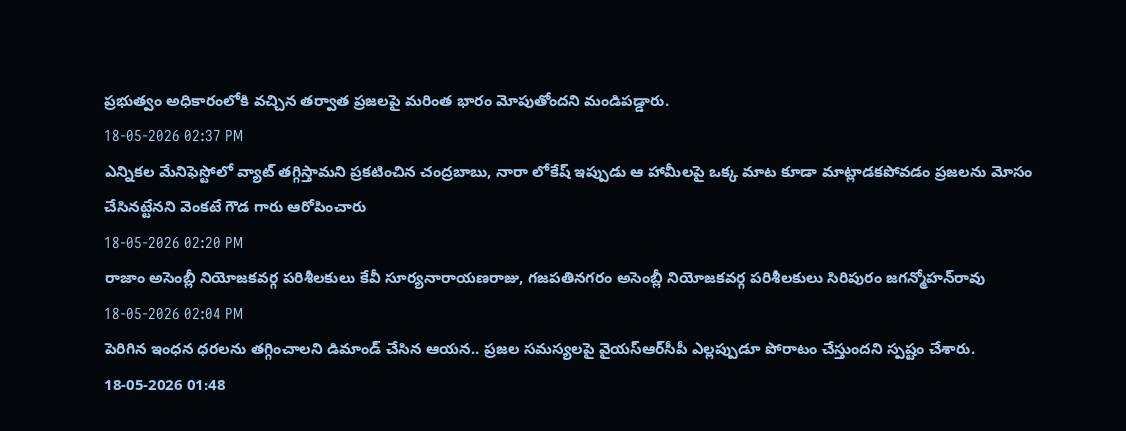ప్రభుత్వం అధికారంలోకి వచ్చిన తర్వాత ప్రజలపై మరింత భారం మోపుతోందని మండిపడ్డారు.
18-05-2026 02:37 PM
ఎన్నికల మేనిఫెస్టోలో వ్యాట్ తగ్గిస్తామని ప్రకటించిన చంద్రబాబు, నారా లోకేష్ ఇప్పుడు ఆ హామీలపై ఒక్క మాట కూడా మాట్లాడకపోవడం ప్రజలను మోసం చేసినట్టేనని వెంకటే గౌడ గారు ఆరోపించారు
18-05-2026 02:20 PM
రాజాం అసెంబ్లీ నియోజకవర్గ పరిశీలకులు కేవీ సూర్యనారాయణరాజు, గజపతినగరం అసెంబ్లీ నియోజకవర్గ పరిశీలకులు సిరిపురం జగన్మోహన్‌రావు
18-05-2026 02:04 PM
పెరిగిన ఇంధన ధరలను తగ్గించాలని డిమాండ్ చేసిన ఆయన.. ప్రజల సమస్యలపై వైయ‌స్ఆర్‌సీపీ ఎల్లప్పుడూ పోరాటం చేస్తుందని స్పష్టం చేశారు.
18-05-2026 01:48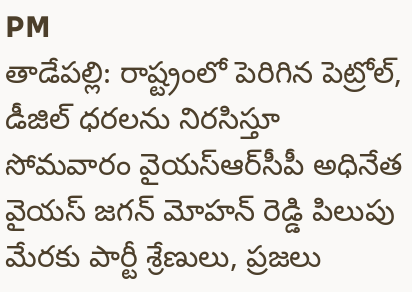PM
తాడేప‌ల్లి: రాష్ట్రంలో పెరిగిన పెట్రోల్, డీజిల్ ధరలను నిరసిస్తూ సోమ‌వారం వైయ‌స్ఆర్‌సీపీ అధినేత వైయ‌స్ జ‌గ‌న్ మోహ‌న్ రెడ్డి పిలుపు మేర‌కు పార్టీ శ్రేణులు, ప్ర‌జ‌లు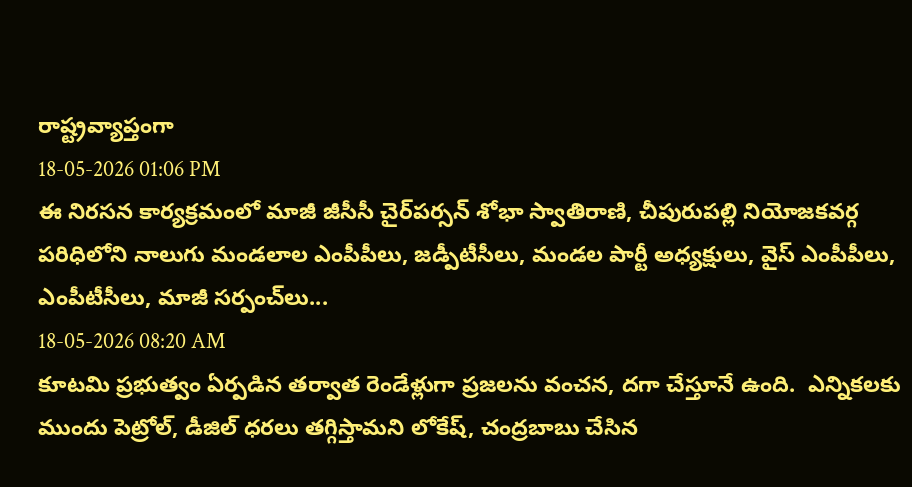రాష్ట్రవ్యాప్తంగా
18-05-2026 01:06 PM
ఈ నిరసన కార్యక్రమంలో మాజీ జీసీసీ చైర్‌పర్సన్ శోభా స్వాతిరాణి, చీపురుపల్లి నియోజకవర్గ పరిధిలోని నాలుగు మండలాల ఎంపీపీలు, జడ్పీటీసీలు, మండల పార్టీ అధ్యక్షులు, వైస్ ఎంపీపీలు, ఎంపీటీసీలు, మాజీ సర్పంచ్‌లు...
18-05-2026 08:20 AM
కూట‌మి ప్ర‌భుత్వం ఏర్ప‌డిన త‌ర్వాత రెండేళ్లుగా ప్ర‌జ‌లను వంచ‌న‌, ద‌గా చేస్తూనే ఉంది.  ఎన్నిక‌ల‌కు ముందు పెట్రోల్, డీజిల్ ధ‌ర‌లు త‌గ్గిస్తామ‌ని లోకేష్‌, చంద్ర‌బాబు చేసిన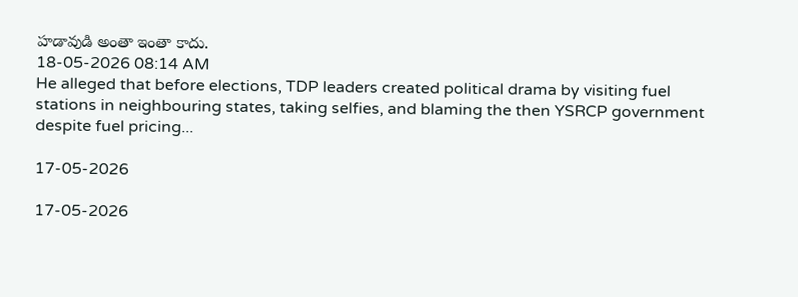హ‌డావుడి అంతా ఇంతా కాదు.
18-05-2026 08:14 AM
He alleged that before elections, TDP leaders created political drama by visiting fuel stations in neighbouring states, taking selfies, and blaming the then YSRCP government despite fuel pricing...

17-05-2026

17-05-2026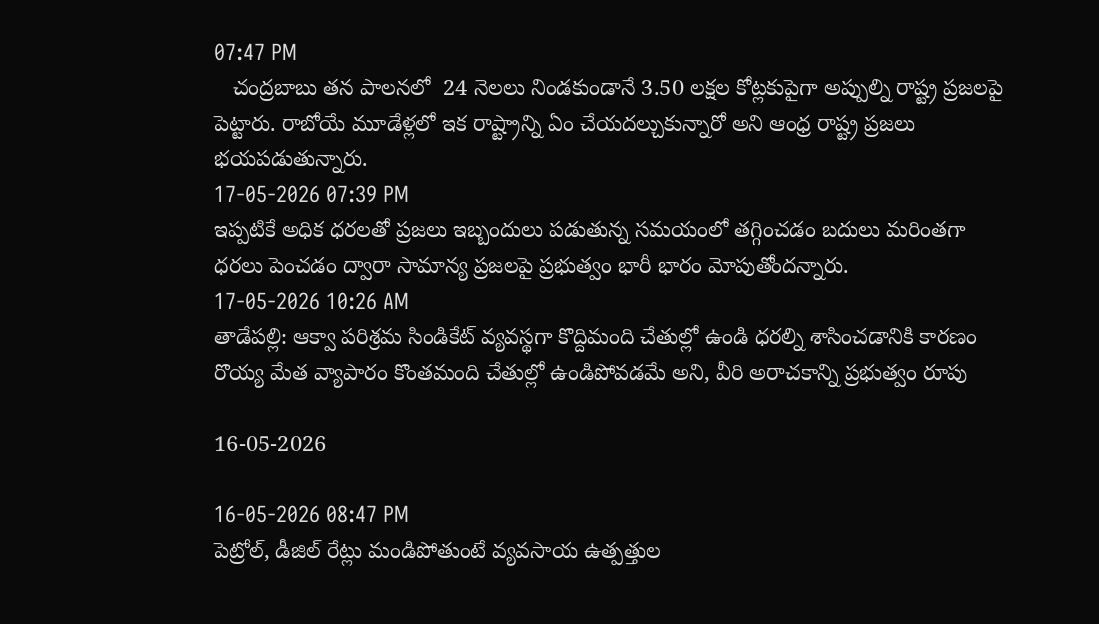07:47 PM
   చంద్రబాబు తన పాలనలో  24 నెలలు నిండకుండానే 3.50 లక్షల కోట్లకుపైగా అప్పుల్ని రాష్ట్ర ప్రజలపై పెట్టారు. రాబోయే మూడేళ్లలో ఇక రాష్ట్రాన్ని ఏం చేయదల్చుకున్నారో అని ఆంధ్ర రాష్ట్ర ప్రజలు భయపడుతున్నారు.
17-05-2026 07:39 PM
ఇప్పటికే అధిక ధరలతో ప్రజలు ఇబ్బందులు పడుతున్న సమయంలో తగ్గించడం బదులు మరింతగా ధరలు పెంచడం ద్వారా సామాన్య ప్రజలపై ప్రభుత్వం భారీ భారం మోపుతోందన్నారు.
17-05-2026 10:26 AM
తాడేప‌ల్లి: ఆక్వా పరిశ్రమ సిండికేట్ వ్యవస్థగా కొద్దిమంది చేతుల్లో ఉండి ధరల్ని శాసించడానికి కారణం రొయ్య మేత వ్యాపారం కొంతమంది చేతుల్లో ఉండిపోవడమే అని, వీరి అరాచకాన్ని ప్రభుత్వం రూపు

16-05-2026

16-05-2026 08:47 PM
పెట్రోల్, డీజిల్ రేట్లు మండిపోతుంటే వ్యవసాయ ఉత్పత్తుల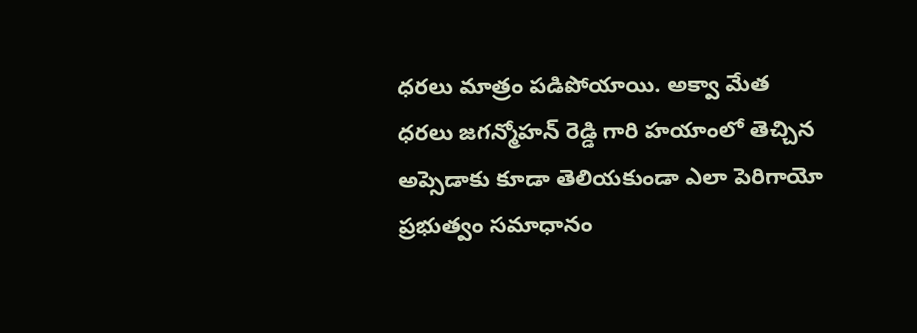ధరలు మాత్రం పడిపోయాయి. అక్వా మేత ధరలు జగన్మోహన్ రెడ్డి గారి హయాంలో తెచ్చిన అప్సెడాకు కూడా తెలియకుండా ఎలా పెరిగాయో ప్రభుత్వం సమాధానం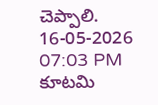చెప్పాలి.
16-05-2026 07:03 PM
కూట‌మి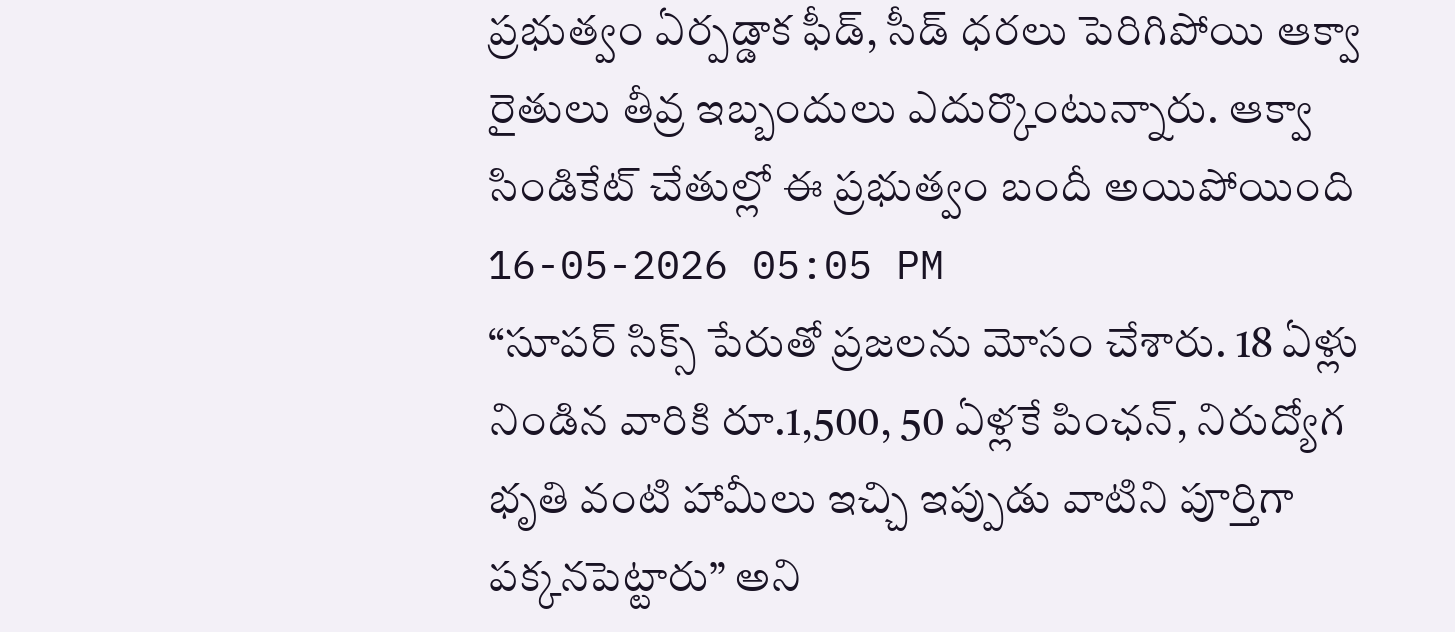ప్ర‌భుత్వం ఏర్ప‌డ్డాక ఫీడ్, సీడ్ ధ‌ర‌లు పెరిగిపోయి ఆక్వా రైతులు తీవ్ర ఇబ్బందులు ఎదుర్కొంటున్నారు. ఆక్వా సిండికేట్ చేతుల్లో ఈ ప్ర‌భుత్వం బందీ అయిపోయింది
16-05-2026 05:05 PM
“సూపర్ సిక్స్ పేరుతో ప్రజలను మోసం చేశారు. 18 ఏళ్లు నిండిన వారికి రూ.1,500, 50 ఏళ్లకే పింఛన్, నిరుద్యోగ భృతి వంటి హామీలు ఇచ్చి ఇప్పుడు వాటిని పూర్తిగా పక్కనపెట్టారు” అని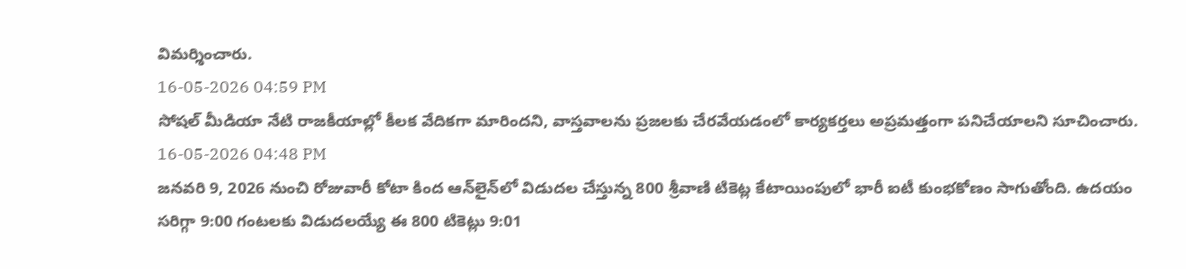విమర్శించారు.
16-05-2026 04:59 PM
సోషల్ మీడియా నేటి రాజకీయాల్లో కీలక వేదికగా మారిందని, వాస్తవాలను ప్రజలకు చేరవేయడంలో కార్యకర్తలు అప్రమత్తంగా పనిచేయాలని సూచించారు.
16-05-2026 04:48 PM
జనవరి 9, 2026 నుంచి రోజువారీ కోటా కింద ఆన్‌లైన్‌లో విడుదల చేస్తున్న 800 శ్రీవాణి టికెట్ల కేటాయింపులో భారీ ఐటీ కుంభకోణం సాగుతోంది. ఉదయం సరిగ్గా 9:00 గంటలకు విడుదలయ్యే ఈ 800 టికెట్లు 9:01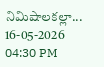నిమిషాలకల్లా...
16-05-2026 04:30 PM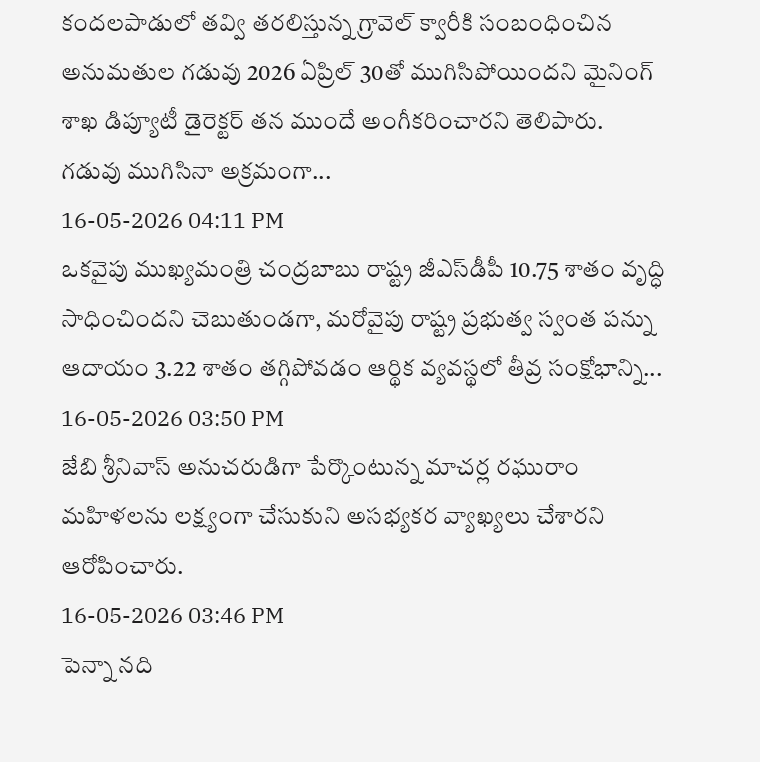కందలపాడులో తవ్వి తరలిస్తున్న గ్రావెల్ క్వారీకి సంబంధించిన అనుమతుల గడువు 2026 ఏప్రిల్ 30తో ముగిసిపోయిందని మైనింగ్ శాఖ డిప్యూటీ డైరెక్టర్ తన ముందే అంగీకరించారని తెలిపారు. గడువు ముగిసినా అక్రమంగా...
16-05-2026 04:11 PM
ఒకవైపు ముఖ్యమంత్రి చంద్ర‌బాబు రాష్ట్ర జీఎస్‌డీపీ 10.75 శాతం వృద్ధి సాధించిందని చెబుతుండగా, మరోవైపు రాష్ట్ర ప్రభుత్వ స్వంత పన్ను ఆదాయం 3.22 శాతం తగ్గిపోవడం ఆర్థిక వ్యవస్థలో తీవ్ర సంక్షోభాన్ని...
16-05-2026 03:50 PM
జేబి శ్రీనివాస్ అనుచరుడిగా పేర్కొంటున్న మాచర్ల రఘురాం మహిళలను లక్ష్యంగా చేసుకుని అసభ్యకర వ్యాఖ్యలు చేశారని ఆరోపించారు.
16-05-2026 03:46 PM
పెన్నా నది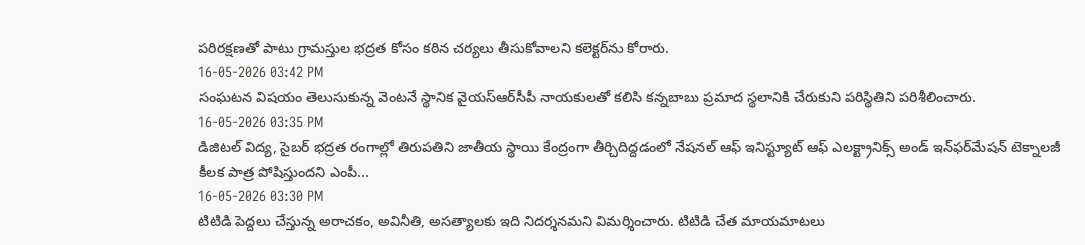పరిరక్షణతో పాటు గ్రామస్తుల భద్రత కోసం కఠిన చర్యలు తీసుకోవాలని కలెక్టర్‌ను కోరారు.
16-05-2026 03:42 PM
సంఘటన విషయం తెలుసుకున్న వెంటనే స్థానిక వైయ‌స్ఆర్‌సీపీ నాయకులతో కలిసి కన్నబాబు ప్రమాద స్థలానికి చేరుకుని పరిస్థితిని పరిశీలించారు.
16-05-2026 03:35 PM
డిజిటల్ విద్య, సైబర్ భద్రత రంగాల్లో తిరుపతిని జాతీయ స్థాయి కేంద్రంగా తీర్చిదిద్దడంలో నేష‌న‌ల్ ఆఫ్ ఇనిస్ట్యూట్ ఆఫ్ ఎల‌క్ట్రానిక్స్ అండ్ ఇన్‌ఫ‌ర్‌మేష‌న్ టెక్నాల‌జీ కీలక పాత్ర పోషిస్తుందని ఎంపీ...
16-05-2026 03:30 PM
టిటిడి పెద్దలు చేస్తున్న అరాచకం, అవినీతి, అసత్యాలకు ఇది నిదర్శనమని విమర్శించారు. టిటిడి చేత మాయమాటలు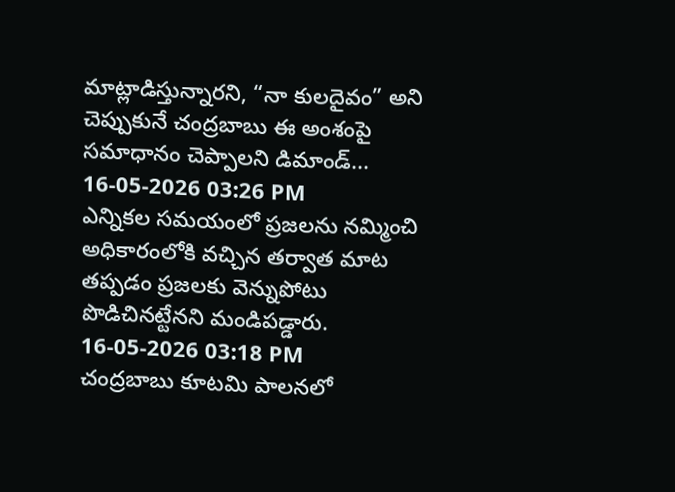మాట్లాడిస్తున్నారని, “నా కులదైవం” అని చెప్పుకునే చంద్ర‌బాబు ఈ అంశంపై సమాధానం చెప్పాలని డిమాండ్...
16-05-2026 03:26 PM
ఎన్నికల సమయంలో ప్రజలను నమ్మించి అధికారంలోకి వచ్చిన తర్వాత మాట తప్పడం ప్రజలకు వెన్నుపోటు పొడిచినట్టేనని మండిపడ్డారు.
16-05-2026 03:18 PM
చంద్ర‌బాబు కూట‌మి పాల‌న‌లో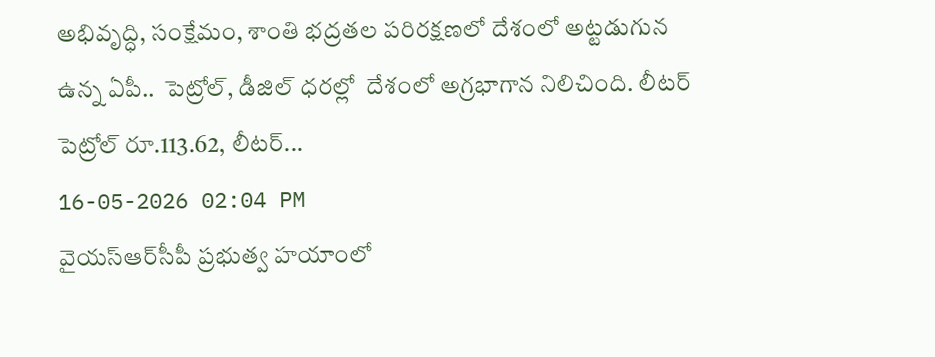అభివృద్ధి, సంక్షేమం, శాంతి భ‌ద్ర‌త‌ల ప‌రిర‌క్ష‌ణ‌లో దేశంలో అట్ట‌డుగున ఉన్న ఏపీ..  పెట్రోల్, డీజిల్ ధ‌ర‌ల్లో  దేశంలో అగ్ర‌భాగాన నిలిచింది. లీట‌ర్ పెట్రోల్ రూ.113.62, లీట‌ర్...
16-05-2026 02:04 PM
వైయ‌స్ఆర్‌సీపీ ప్రభుత్వ హయాంలో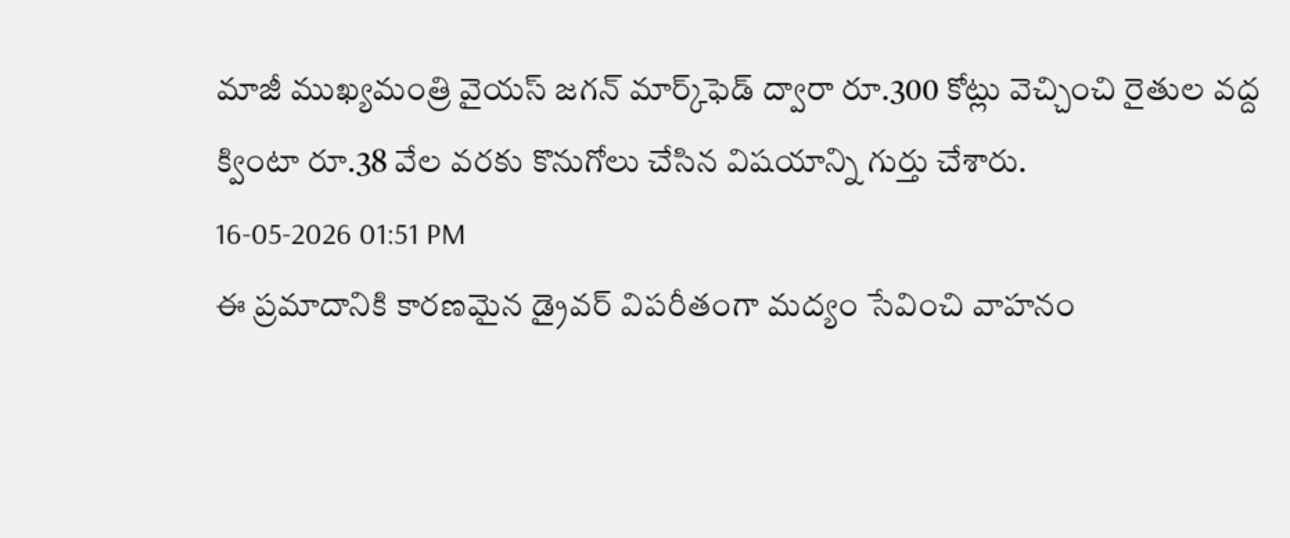మాజీ ముఖ్యమంత్రి వైయ‌స్ జ‌గ‌న్‌ మార్క్‌ఫెడ్ ద్వారా రూ.300 కోట్లు వెచ్చించి రైతుల వద్ద క్వింటా రూ.38 వేల వరకు కొనుగోలు చేసిన విషయాన్ని గుర్తు చేశారు.
16-05-2026 01:51 PM
ఈ ప్రమాదానికి కారణమైన డ్రైవర్ విపరీతంగా మద్యం సేవించి వాహనం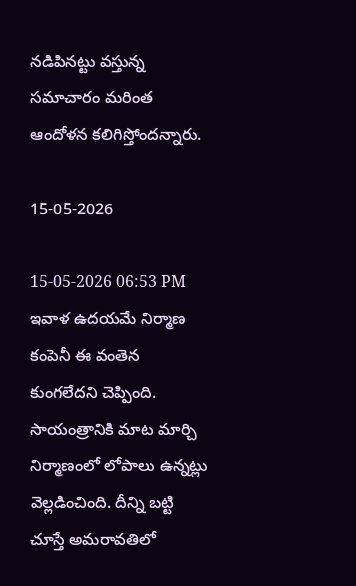నడిపినట్టు వస్తున్న సమాచారం మరింత ఆందోళన కలిగిస్తోందన్నారు.

15-05-2026

15-05-2026 06:53 PM
ఇవాళ ఉదయమే నిర్మాణ కంపెనీ ఈ వంతెన కుంగలేదని చెప్పింది. సాయంత్రానికి మాట మార్చి నిర్మాణంలో లోపాలు ఉన్నట్లు వెల్లడించింది. దీన్ని బట్టి చూస్తే అమరావతిలో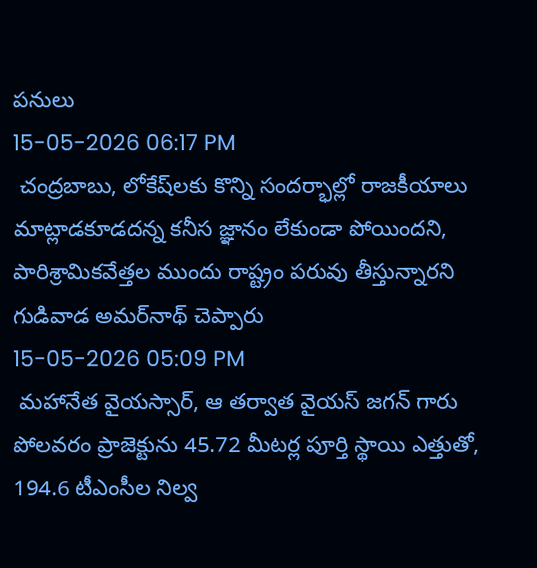పనులు
15-05-2026 06:17 PM
 చంద్రబాబు, లోకేష్‌లకు కొన్ని సందర్భాల్లో రాజకీయాలు మాట్లాడకూడదన్న కనీస జ్ఞానం లేకుండా పోయిందని, పారిశ్రామికవేత్తల ముందు రాష్ట్రం పరువు తీస్తున్నారని గుడివాడ అమర్‌నాథ్‌ చెప్పారు
15-05-2026 05:09 PM
 మహానేత వైయస్సార్, ఆ తర్వాత వైయస్‌ జగన్‌ గారు పోలవరం ప్రాజెక్టును 45.72 మీటర్ల పూర్తి స్థాయి ఎత్తుతో, 194.6 టీఎంసీల నిల్వ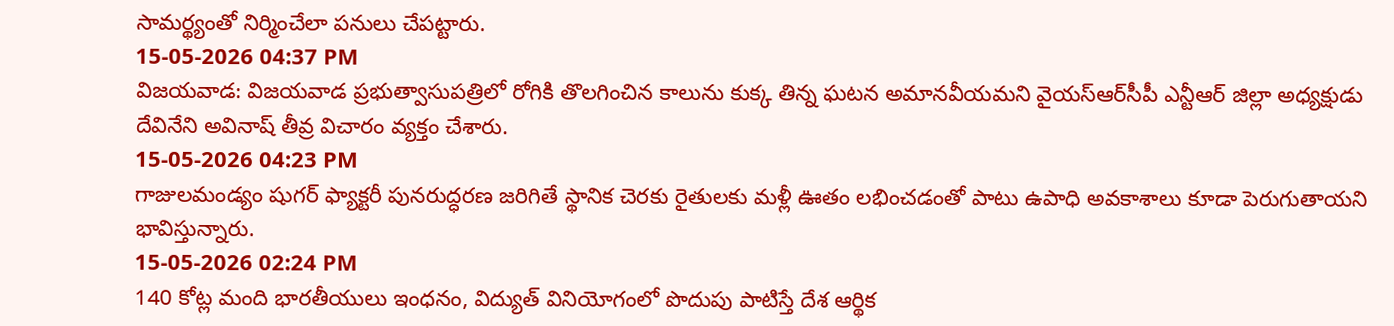సామర్థ్యంతో నిర్మించేలా పనులు చేపట్టారు.
15-05-2026 04:37 PM
విజయవాడ: విజయవాడ ప్రభుత్వాసుపత్రిలో రోగికి తొలగించిన కాలును కుక్క తిన్న ఘటన అమానవీయమని వైయస్‌ఆర్‌సీపీ ఎన్టీఆర్‌ జిల్లా అధ్యక్షుడు దేవినేని అవినాష్‌ తీవ్ర విచారం వ్యక్తం చేశారు.
15-05-2026 04:23 PM
గాజులమండ్యం షుగర్ ఫ్యాక్టరీ పునరుద్ధరణ జరిగితే స్థానిక చెరకు రైతులకు మళ్లీ ఊతం లభించడంతో పాటు ఉపాధి అవకాశాలు కూడా పెరుగుతాయని భావిస్తున్నారు.
15-05-2026 02:24 PM
140 కోట్ల మంది భారతీయులు ఇంధనం, విద్యుత్ వినియోగంలో పొదుపు పాటిస్తే దేశ ఆర్థిక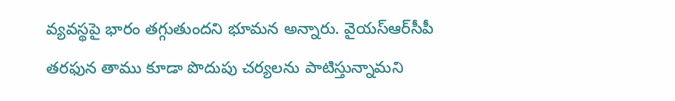వ్యవస్థపై భారం తగ్గుతుందని భూమన అన్నారు. వైయ‌స్ఆర్‌సీపీ తరఫున తాము కూడా పొదుపు చర్యలను పాటిస్తున్నామని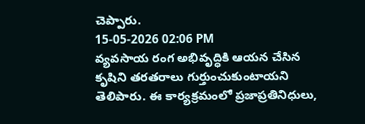చెప్పారు.
15-05-2026 02:06 PM
వ్యవసాయ రంగ అభివృద్ధికి ఆయన చేసిన కృషిని తరతరాలు గుర్తుంచుకుంటాయని తెలిపారు. ఈ కార్యక్రమంలో ప్రజాప్రతినిధులు,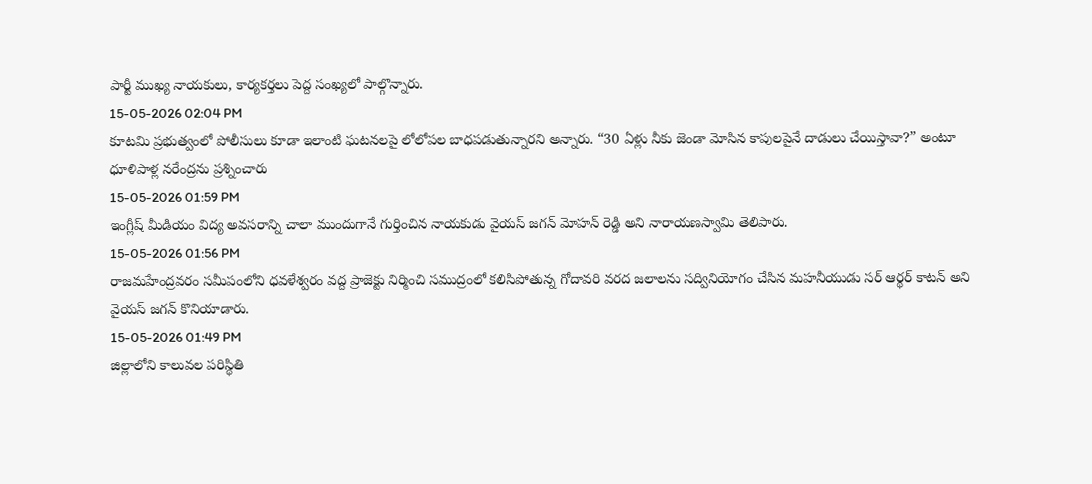పార్టీ ముఖ్య నాయకులు, కార్యకర్తలు పెద్ద సంఖ్యలో పాల్గొన్నారు.
15-05-2026 02:04 PM
కూటమి ప్రభుత్వంలో పోలీసులు కూడా ఇలాంటి ఘటనలపై లోలోపల బాధపడుతున్నారని అన్నారు. “30 ఏళ్లు నీకు జెండా మోసిన కాపులపైనే దాడులు చేయిస్తావా?” అంటూ ధూళిపాళ్ల నరేంద్రను ప్రశ్నించారు
15-05-2026 01:59 PM
ఇంగ్లీష్ మీడియం విద్య అవసరాన్ని చాలా ముందుగానే గుర్తించిన నాయకుడు వైయస్ జగన్ మోహన్ రెడ్డి అని నారాయణస్వామి తెలిపారు.
15-05-2026 01:56 PM
రాజమహేంద్రవరం సమీపంలోని ధవళేశ్వరం వద్ద ప్రాజెక్టు నిర్మించి సముద్రంలో కలిసిపోతున్న గోదావరి వరద జలాలను సద్వినియోగం చేసిన మహనీయుడు సర్ ఆర్థర్ కాటన్ అని వైయస్ జగన్ కొనియాడారు.
15-05-2026 01:49 PM
జిల్లాలోని కాలువల పరిస్థితి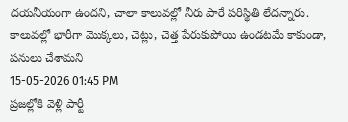దయనీయంగా ఉందని, చాలా కాలువల్లో నీరు పారే పరిస్థితి లేదన్నారు. కాలువల్లో భారీగా మొక్కలు, చెట్లు, చెత్త పేరుకుపోయి ఉండటమే కాకుండా, పనులు చేశామని
15-05-2026 01:45 PM
ప్రజల్లోకి వెళ్లి పార్టీ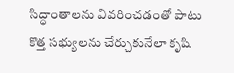సిద్ధాంతాలను వివరించడంతో పాటు కొత్త సభ్యులను చేర్చుకునేలా కృషి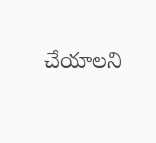చేయాలని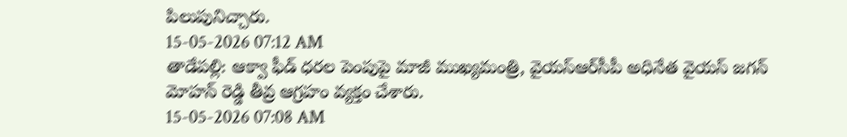పిలుపునిచ్చారు.
15-05-2026 07:12 AM
తాడేప‌ల్లి: ఆక్వా ఫీడ్‌ ధరల పెంపుపై మాజీ ముఖ్యమంత్రి, వైయ‌స్ఆర్‌సీపీ అధినేత వైయ‌స్ జ‌గ‌న్ మోహ‌న్ రెడ్డి తీవ్ర ఆగ్రహం వ్యక్తం చేశారు.
15-05-2026 07:08 AM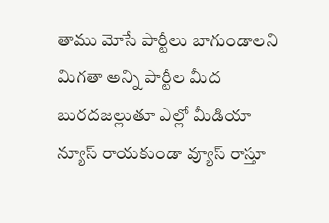తాము మోసే పార్టీలు బాగుండాల‌ని మిగ‌తా అన్ని పార్టీల మీద బుర‌ద‌జ‌ల్లుతూ ఎల్లో మీడియా న్యూస్ రాయకుండా వ్యూస్ రాస్తూ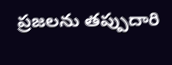ప్ర‌జ‌ల‌ను త‌ప్పుదారి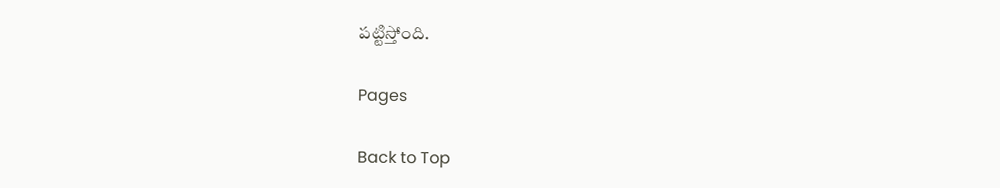ప‌ట్టిస్తోంది.

Pages

Back to Top